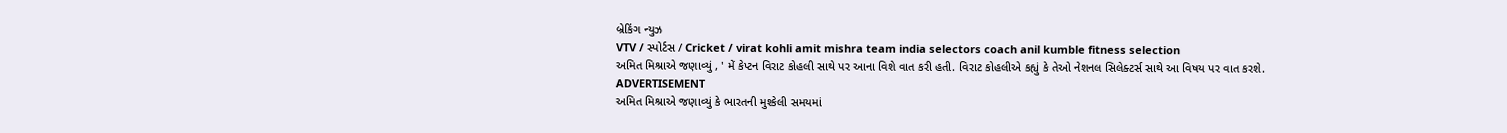બ્રેકિંગ ન્યુઝ
VTV / સ્પોર્ટસ / Cricket / virat kohli amit mishra team india selectors coach anil kumble fitness selection
અમિત મિશ્રાએ જણાવ્યું , ' મેં કેપ્ટન વિરાટ કોહલી સાથે પર આના વિશે વાત કરી હતી. વિરાટ કોહલીએ કહ્યું કે તેઓ નેશનલ સિલેક્ટર્સ સાથે આ વિષય પર વાત કરશે.
ADVERTISEMENT
અમિત મિશ્રાએ જણાવ્યું કે ભારતની મુશ્કેલી સમયમાં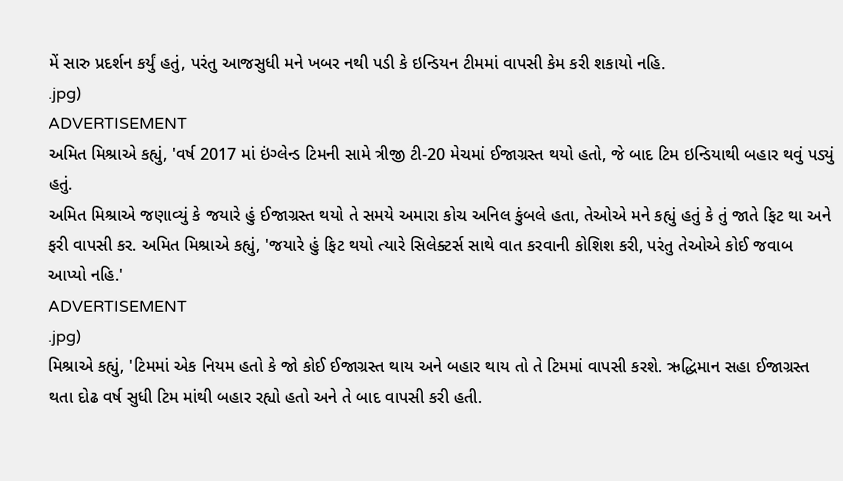મેં સારુ પ્રદર્શન કર્યું હતું, પરંતુ આજસુધી મને ખબર નથી પડી કે ઇન્ડિયન ટીમમાં વાપસી કેમ કરી શકાયો નહિ.
.jpg)
ADVERTISEMENT
અમિત મિશ્રાએ કહ્યું, 'વર્ષ 2017 માં ઇંગ્લેન્ડ ટિમની સામે ત્રીજી ટી-20 મેચમાં ઈજાગ્રસ્ત થયો હતો, જે બાદ ટિમ ઇન્ડિયાથી બહાર થવું પડ્યું હતું.
અમિત મિશ્રાએ જણાવ્યું કે જયારે હું ઈજાગ્રસ્ત થયો તે સમયે અમારા કોચ અનિલ કુંબલે હતા, તેઓએ મને કહ્યું હતું કે તું જાતે ફિટ થા અને ફરી વાપસી કર. અમિત મિશ્રાએ કહ્યું, 'જયારે હું ફિટ થયો ત્યારે સિલેક્ટર્સ સાથે વાત કરવાની કોશિશ કરી, પરંતુ તેઓએ કોઈ જવાબ આપ્યો નહિ.'
ADVERTISEMENT
.jpg)
મિશ્રાએ કહ્યું, 'ટિમમાં એક નિયમ હતો કે જો કોઈ ઈજાગ્રસ્ત થાય અને બહાર થાય તો તે ટિમમાં વાપસી કરશે. ઋદ્ધિમાન સહા ઈજાગ્રસ્ત થતા દોઢ વર્ષ સુધી ટિમ માંથી બહાર રહ્યો હતો અને તે બાદ વાપસી કરી હતી.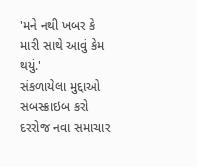'મને નથી ખબર કે મારી સાથે આવું કેમ થયું.'
સંકળાયેલા મુદ્દાઓ
સબસ્ક્રાઇબ કરો
દરરોજ નવા સમાચાર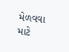મેળવવા માટે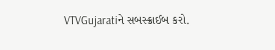VTVGujaratiને સબસ્ક્રાઈબ કરો.